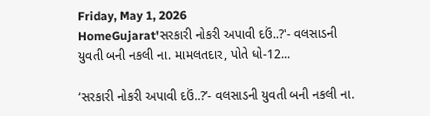Friday, May 1, 2026
HomeGujarat'સરકારી નોકરી અપાવી દઉં..?'- વલસાડની યુવતી બની નકલી ના. મામલતદાર, પોતે ધો-12...

‘સરકારી નોકરી અપાવી દઉં..?’- વલસાડની યુવતી બની નકલી ના.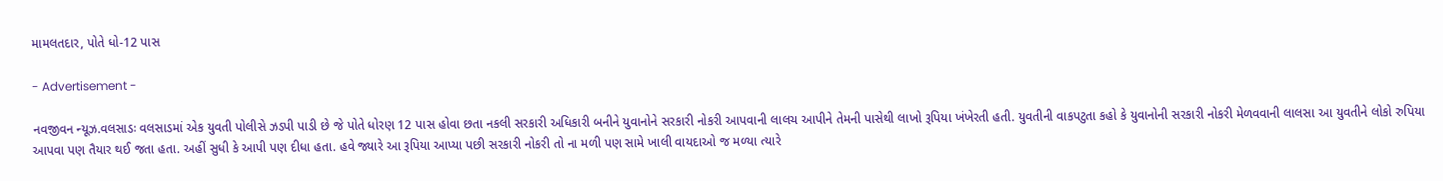મામલતદાર, પોતે ધો-12 પાસ

- Advertisement -

નવજીવન ન્યૂઝ.વલસાડઃ વલસાડમાં એક યુવતી પોલીસે ઝડપી પાડી છે જે પોતે ધોરણ 12 પાસ હોવા છતા નકલી સરકારી અધિકારી બનીને યુવાનોને સરકારી નોકરી આપવાની લાલચ આપીને તેમની પાસેથી લાખો રૂપિયા ખંખેરતી હતી. યુવતીની વાકપટુતા કહો કે યુવાનોની સરકારી નોકરી મેળવવાની લાલસા આ યુવતીને લોકો રુપિયા આપવા પણ તૈયાર થઈ જતા હતા. અહીં સુધી કે આપી પણ દીધા હતા. હવે જ્યારે આ રૂપિયા આપ્યા પછી સરકારી નોકરી તો ના મળી પણ સામે ખાલી વાયદાઓ જ મળ્યા ત્યારે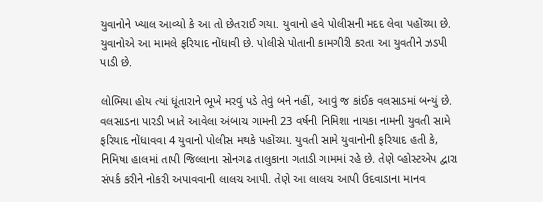યુવાનોને ખ્યાલ આવ્યો કે આ તો છેતરાઈ ગયા. યુવાનો હવે પોલીસની મદદ લેવા પહોંચ્યા છે. યુવાનોએ આ મામલે ફરિયાદ નોંધાવી છે. પોલીસે પોતાની કામગીરી કરતા આ યુવતીને ઝડપી પાડી છે.

લોભિયા હોય ત્યાં ધૂંતારાને ભૂખે મરવું પડે તેવું બને નહીં, આવું જ કાંઈક વલસાડમાં બન્યું છે. વલસાડના પારડી ખાતે આવેલા અંબાચ ગામની 23 વર્ષની નિમિશા નાયકા નામની યુવતી સામે ફરિયાદ નોંધાવવા 4 યુવાનો પોલીસ મથકે પહોંચ્યા. યુવતી સામે યુવાનોની ફરિયાદ હતી કે, નિમિષા હાલમાં તાપી જિલ્લાના સોનગઢ તાલુકાના ગતાડી ગામમાં રહે છે. તેણે વ્હોસ્ટએપ દ્વારા સંપર્ક કરીને નોકરી અપાવવાની લાલચ આપી. તેણે આ લાલચ આપી ઉદવાડાના માનવ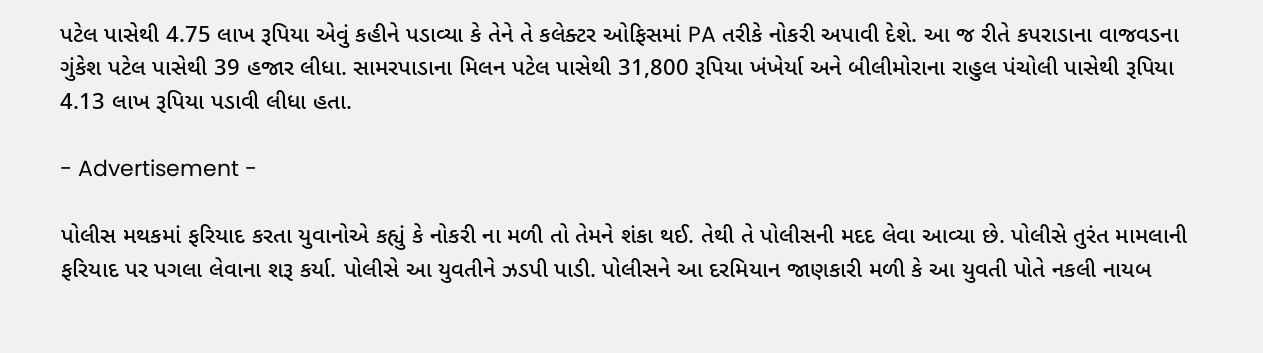પટેલ પાસેથી 4.75 લાખ રૂપિયા એવું કહીને પડાવ્યા કે તેને તે કલેક્ટર ઓફિસમાં PA તરીકે નોકરી અપાવી દેશે. આ જ રીતે કપરાડાના વાજવડના ગુંકેશ પટેલ પાસેથી 39 હજાર લીધા. સામરપાડાના મિલન પટેલ પાસેથી 31,800 રૂપિયા ખંખેર્યા અને બીલીમોરાના રાહુલ પંચોલી પાસેથી રૂપિયા 4.13 લાખ રૂપિયા પડાવી લીધા હતા.

- Advertisement -

પોલીસ મથકમાં ફરિયાદ કરતા યુવાનોએ કહ્યું કે નોકરી ના મળી તો તેમને શંકા થઈ. તેથી તે પોલીસની મદદ લેવા આવ્યા છે. પોલીસે તુરંત મામલાની ફરિયાદ પર પગલા લેવાના શરૂ કર્યા. પોલીસે આ યુવતીને ઝડપી પાડી. પોલીસને આ દરમિયાન જાણકારી મળી કે આ યુવતી પોતે નકલી નાયબ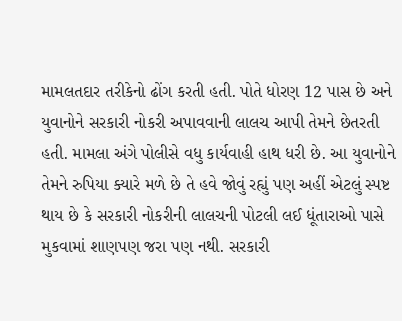મામલતદાર તરીકેનો ઢોંગ કરતી હતી. પોતે ધોરણ 12 પાસ છે અને યુવાનોને સરકારી નોકરી અપાવવાની લાલચ આપી તેમને છેતરતી હતી. મામલા અંગે પોલીસે વધુ કાર્યવાહી હાથ ધરી છે. આ યુવાનોને તેમને રુપિયા ક્યારે મળે છે તે હવે જોવું રહ્યું પણ અહીં એટલું સ્પષ્ટ થાય છે કે સરકારી નોકરીની લાલચની પોટલી લઈ ધૂંતારાઓ પાસે મુકવામાં શાણપણ જરા પણ નથી. સરકારી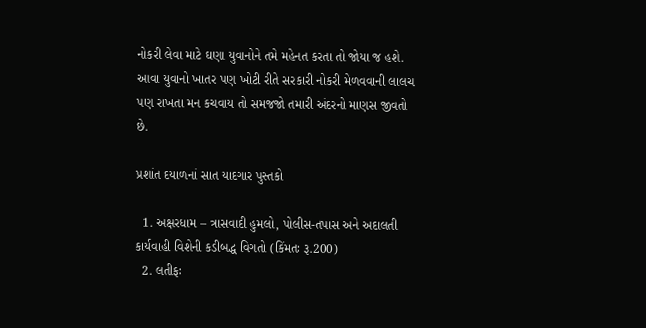નોકરી લેવા માટે ઘણા યુવાનોને તમે મહેનત કરતા તો જોયા જ હશે. આવા યુવાનો ખાતર પણ ખોટી રીતે સરકારી નોકરી મેળવવાની લાલચ પણ રાખતા મન કચવાય તો સમજજો તમારી અંદરનો માણસ જીવતો છે.

પ્રશાંત દયાળનાં સાત યાદગાર પુસ્તકો

  1. અક્ષરધામ – ત્રાસવાદી હુમલો, પોલીસ-તપાસ અને અદાલતી કાર્યવાહી વિશેની કડીબદ્ધ વિગતો (કિંમતઃ રૂ.200)
  2. લતીફઃ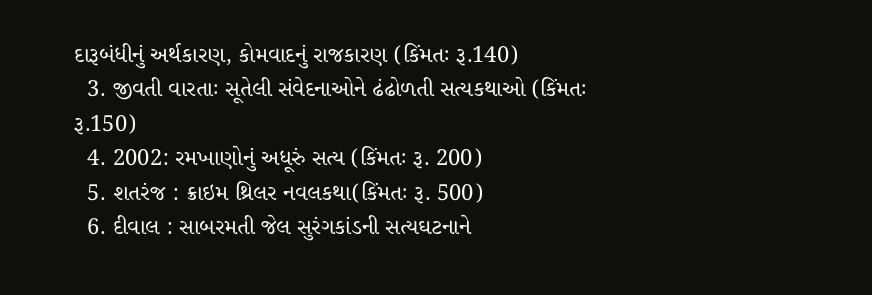દારૂબંધીનું અર્થકારણ, કોમવાદનું રાજકારણ (કિંમતઃ રૂ.140)
  3. જીવતી વારતાઃ સૂતેલી સંવેદનાઓને ઢંઢોળતી સત્યકથાઓ (કિંમતઃ રૂ.150)
  4. 2002: રમખાણોનું અધૂરું સત્ય (કિંમતઃ રૂ. 200)
  5. શતરંજ : ક્રાઇમ થ્રિલર નવલકથા(કિંમતઃ રૂ. 500)
  6. દીવાલ : સાબરમતી જેલ સુરંગકાંડની સત્યઘટનાને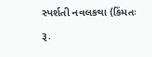સ્પર્શતી નવલકથા (કિંમતઃ રૂ.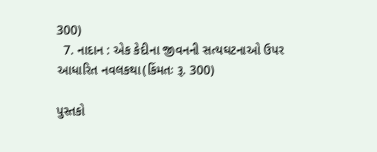300)
  7. નાદાન : એક કેદીના જીવનની સત્યઘટનાઓ ઉપર આધારિત નવલકથા(કિંમતઃ રૂ. 300)

પુસ્તકો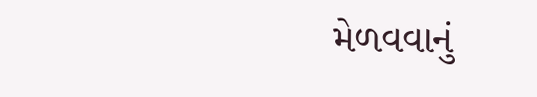મેળવવાનું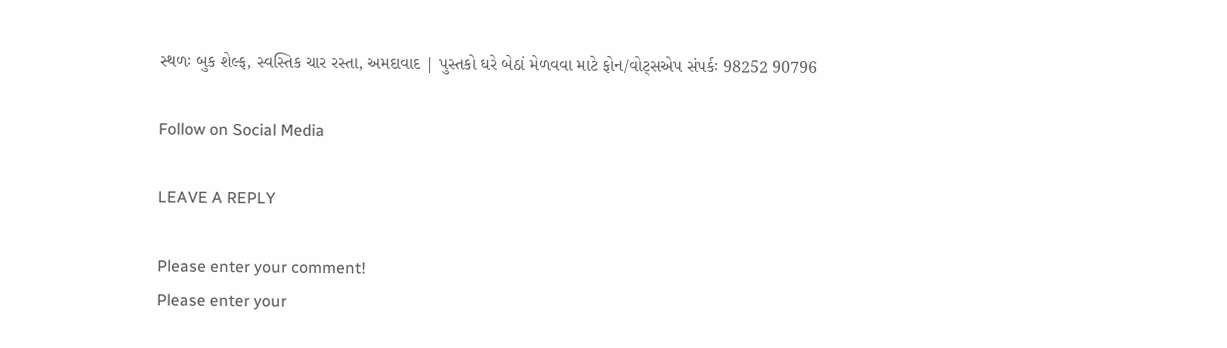સ્થળઃ બુક શેલ્ફ, સ્વસ્તિક ચાર રસ્તા, અમદાવાદ | પુસ્તકો ઘરે બેઠાં મેળવવા માટે ફોન/વોટ્સએપ સંપર્કઃ 98252 90796

Follow on Social Media

LEAVE A REPLY

Please enter your comment!
Please enter your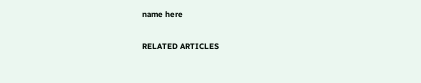name here

RELATED ARTICLES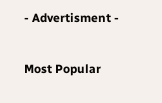- Advertisment -

Most Popular